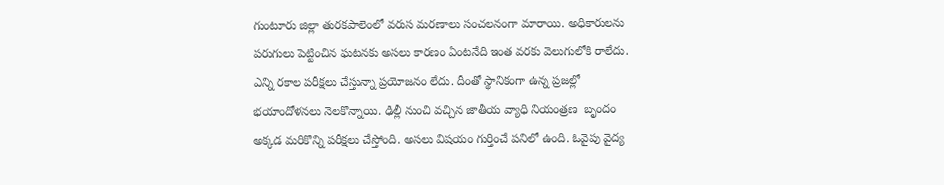గుంటూరు జిల్లా తురకపాలెంలో వరుస మరణాలు సంచలనంగా మారాయి. అధికారులను పరుగులు పెట్టించిన ఘటనకు అసలు కారణం ఏంటనేది ఇంత వరకు వెలుగులోకి రాలేదు. ఎన్ని రకాల పరీక్షలు చేస్తున్నా ప్రయోజనం లేదు. దీంతో స్థానికంగా ఉన్న ప్రజల్లో భయాందోళనలు నెలకొన్నాయి. ఢిల్లీ నుంచి వచ్చిన జాతీయ వ్యాధి నియంత్రణ  బృందం అక్కడ మరికొన్ని పరీక్షలు చేస్తోంది. అసలు విషయం గుర్తించే పనిలో ఉంది. ఓవైపు వైద్య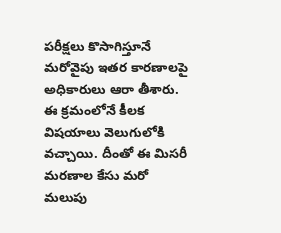పరీక్షలు కొసాగిస్తూనే మరోవైపు ఇతర కారణాలపై అధికారులు ఆరా తీశారు. ఈ క్రమంలోనే కీలక విషయాలు వెలుగులోకి వచ్చాయి. దీంతో ఈ మిసరీ మరణాల కేసు మరో మలుపు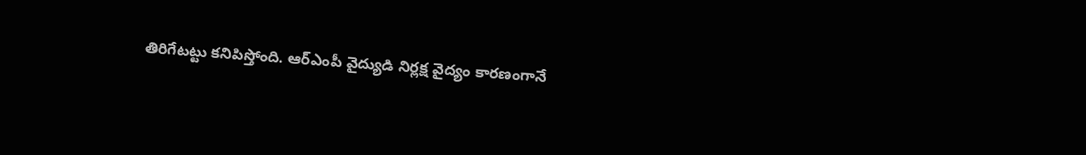తిరిగేటట్టు కనిపిస్తోంది. ఆర్‌ఎంపీ వైద్యుడి నిర్లక్ష వైద్యం కారణంగానే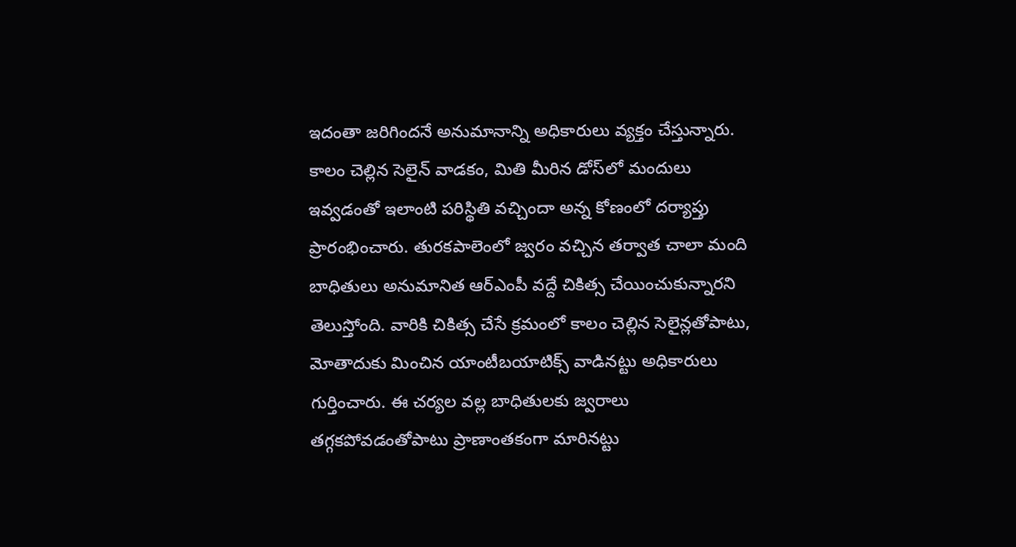ఇదంతా జరిగిందనే అనుమానాన్ని అధికారులు వ్యక్తం చేస్తున్నారు. కాలం చెల్లిన సెలైన్‌ వాడకం, మితి మీరిన డోస్‌లో మందులు ఇవ్వడంతో ఇలాంటి పరిస్థితి వచ్చిందా అన్న కోణంలో దర్యాప్తు ప్రారంభించారు. తురకపాలెంలో జ్వరం వచ్చిన తర్వాత చాలా మంది బాధితులు అనుమానిత ఆర్‌ఎంపీ వద్దే చికిత్స చేయించుకున్నారని తెలుస్తోంది. వారికి చికిత్స చేసే క్రమంలో కాలం చెల్లిన సెలైన్లతోపాటు, మోతాదుకు మించిన యాంటీబయాటిక్స్‌ వాడినట్టు అధికారులు గుర్తించారు. ఈ చర్యల వల్ల బాధితులకు జ్వరాలు తగ్గకపోవడంతోపాటు ప్రాణాంతకంగా మారినట్టు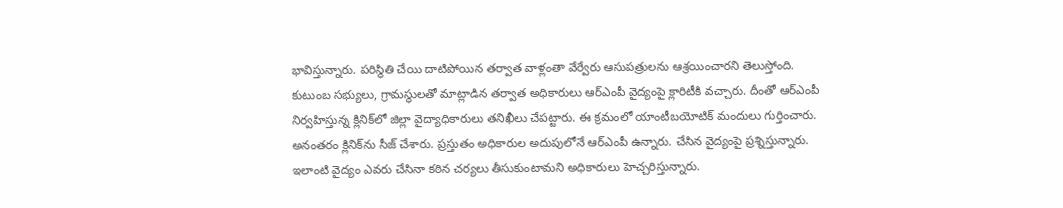భావిస్తున్నారు. పరిస్థితి చేయి దాటిపోయిన తర్వాత వాళ్లంతా వేర్వేరు ఆసుపత్రులను ఆశ్రయించారని తెలుస్తోంది. కుటుంబ సభ్యులు, గ్రామస్థులతో మాట్లాడిన తర్వాత అధికారులు ఆర్‌ఎంపీ వైద్యంపై క్లారిటీకి వచ్చారు. దీంతో ఆర్‌ఎంపీ నిర్వహిస్తున్న క్లినిక్‌లో జిల్లా వైద్యాధికారులు తనిఖీలు చేపట్టారు. ఈ క్రమంలో యాంటీబయోటిక్ మందులు గుర్తించారు. అనంతరం క్లినిక్‌ను సీజ్ చేశారు. ప్రస్తుతం అధికారుల అదుపులోనే ఆర్‌ఎంపీ ఉన్నారు. చేసిన వైద్యంపై ప్రశ్నిస్తున్నారు. ఇలాంటి వైద్యం ఎవరు చేసినా కఠిన చర్యలు తీసుకుంటామని అధికారులు హెచ్చరిస్తున్నారు.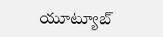యూట్యూబ్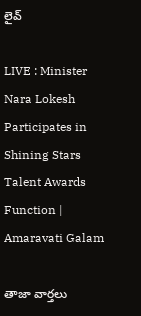లైవ్

LIVE : Minister Nara Lokesh Participates in Shining Stars Talent Awards Function | Amaravati Galam

తాజా వార్తలు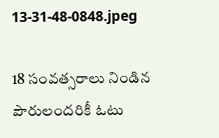13-31-48-0848.jpeg

18 సంవత్సరాలు నిండిన పౌరులందరికీ ఓటు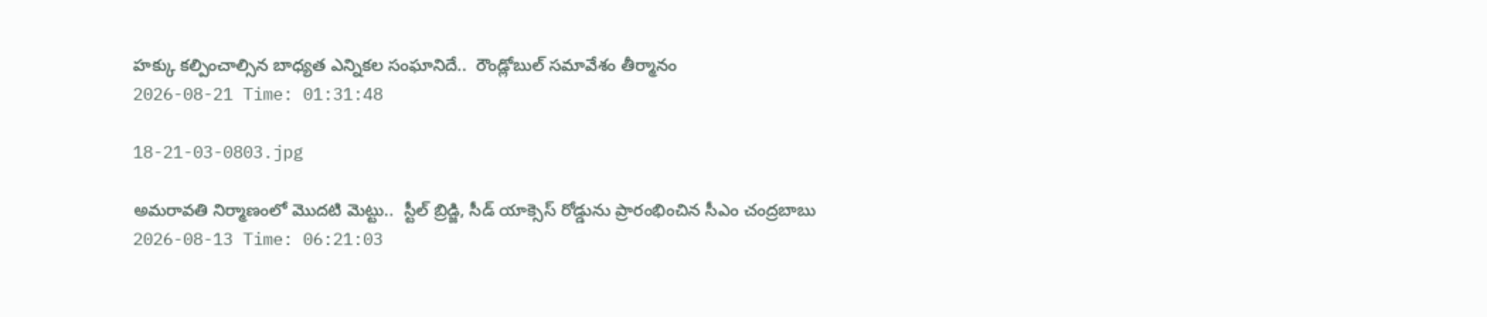హక్కు కల్పించాల్సిన బాధ్యత ఎన్నికల సంఘానిదే..  రౌండ్లోబుల్ సమావేశం తీర్మానం
2026-08-21 Time: 01:31:48

18-21-03-0803.jpg

అమరావతి నిర్మాణంలో మొదటి మెట్టు..  స్టీల్ బ్రిడ్జి, సీడ్ యాక్సెస్ రోడ్డును ప్రారంభించిన సీఎం చంద్రబాబు
2026-08-13 Time: 06:21:03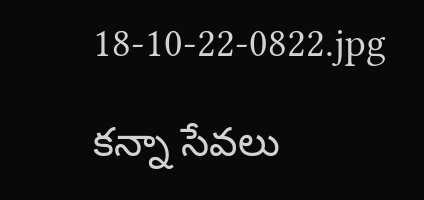18-10-22-0822.jpg

కన్నా సేవలు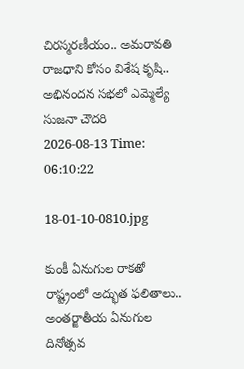చిరస్మరణీయం.. అమరావతి రాజధాని కోసం విశేష కృషి.. అభినందన సభలో ఎమ్మెల్యే సుజనా చౌదరి
2026-08-13 Time: 06:10:22

18-01-10-0810.jpg

కుంకీ ఏనుగుల రాకతో రాష్ట్రంలో అద్భుత ఫలితాలు..  అంతర్జాతీయ ఏనుగుల దినోత్సవ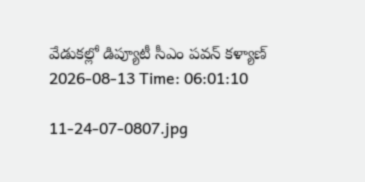వేడుకల్లో డిప్యూటీ సీఎం పవన్ కళ్యాణ్
2026-08-13 Time: 06:01:10

11-24-07-0807.jpg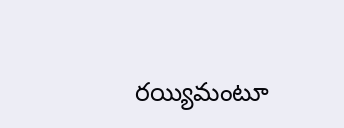రయ్యిమంటూ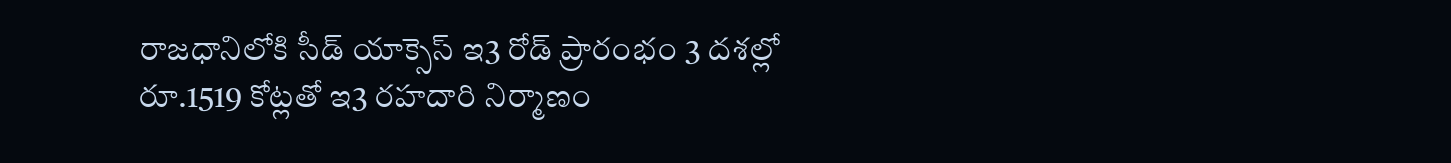రాజధానిలోకి సీడ్‌ యాక్సెస్‌ ఇ3 రోడ్‌ ప్రారంభం 3 దశల్లో రూ.1519 కోట్లతో ఇ3 రహదారి నిర్మాణం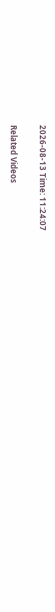2026-08-13 Time: 11:24:07

Related Videos